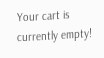Your cart is currently empty!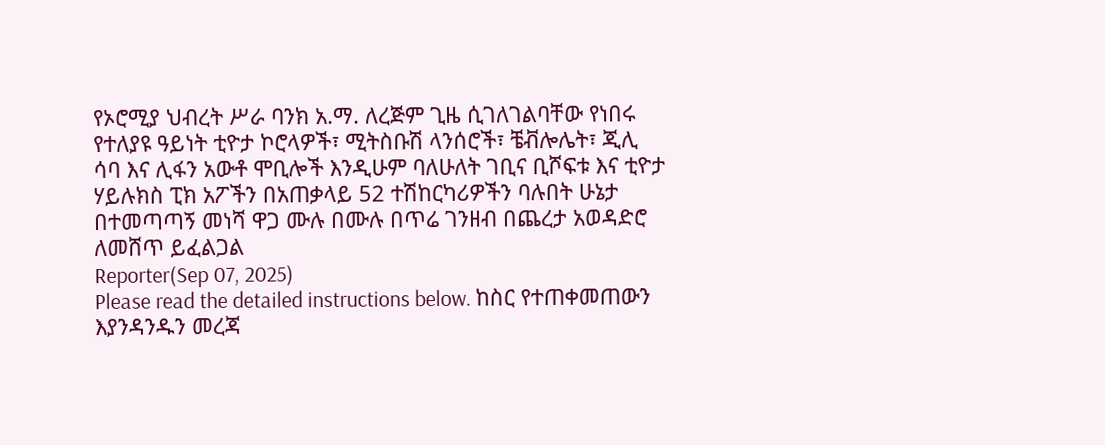የኦሮሚያ ህብረት ሥራ ባንክ አ.ማ. ለረጅም ጊዜ ሲገለገልባቸው የነበሩ የተለያዩ ዓይነት ቲዮታ ኮሮላዎች፣ ሚትስቡሽ ላንሰሮች፣ ቼቭሎሌት፣ ጂሊ ሳባ እና ሊፋን አውቶ ሞቢሎች እንዲሁም ባለሁለት ገቢና ቢሾፍቱ እና ቲዮታ ሃይሉክስ ፒክ አፖችን በአጠቃላይ 52 ተሽከርካሪዎችን ባሉበት ሁኔታ በተመጣጣኝ መነሻ ዋጋ ሙሉ በሙሉ በጥሬ ገንዘብ በጨረታ አወዳድሮ ለመሸጥ ይፈልጋል
Reporter(Sep 07, 2025)
Please read the detailed instructions below. ከስር የተጠቀመጠውን እያንዳንዱን መረጃ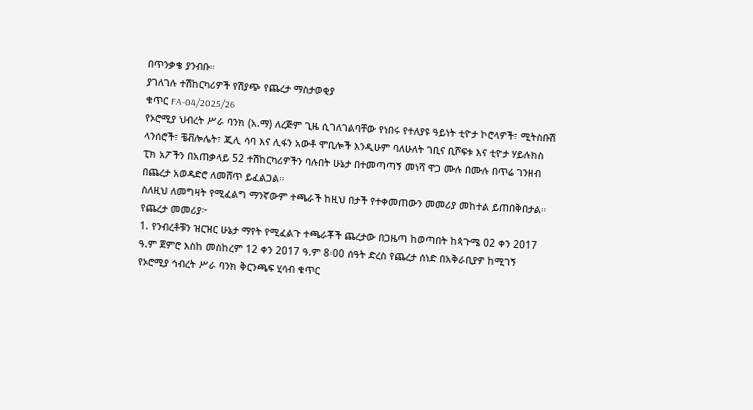በጥንቃቄ ያንብቡ።
ያገለገሉ ተሽከርካሪዎች የሽያጭ የጨረታ ማስታወቂያ
ቁጥር FA-04/2025/26
የኦሮሚያ ህብረት ሥራ ባንክ (አ.ማ) ለረጅም ጊዜ ሲገለገልባቸው የነበሩ የተለያዩ ዓይነት ቲዮታ ኮሮላዎች፣ ሚትስቡሽ ላንሰሮች፣ ቼቭሎሌት፣ ጂሊ ሳባ እና ሊፋን አውቶ ሞቢሎች እንዲሁም ባለሁለት ገቢና ቢሾፍቱ እና ቲዮታ ሃይሉክስ ፒክ አፖችን በአጠቃላይ 52 ተሽከርካሪዎችን ባሉበት ሁኔታ በተመጣጣኝ መነሻ ዋጋ ሙሉ በሙሉ በጥሬ ገንዘብ በጨረታ አወዳድሮ ለመሸጥ ይፈልጋል።
ስለዚህ ለመግዛት የሚፈልግ ማንኛውም ተጫራች ከዚህ በታች የተቀመጠውን መመሪያ መከተል ይጠበቅበታል።
የጨረታ መመሪያ፦
1. የንብረቶቹን ዝርዝር ሁኔታ ማየት የሚፈልጉ ተጫራቾች ጨረታው በጋዜጣ ከወጣበት ከጳጉሜ 02 ቀን 2017 ዓ.ም ጀምሮ እስከ መስከረም 12 ቀን 2017 ዓ.ም 8፡00 ሰዓት ድረስ የጨረታ ሰነድ በአቅራቢያዎ ከሚገኝ የኦሮሚያ ኅብረት ሥራ ባንክ ቅርንጫፍ ሂሳብ ቁጥር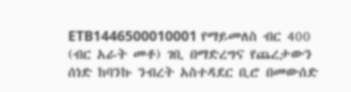ETB1446500010001 የማይመለስ ብር 400 (ብር አራት መቶ) ገቢ በማድረግና የጨረታውን ሰነድ ከባንኩ ንብረት አስተዳደር ቢሮ በመውሰድ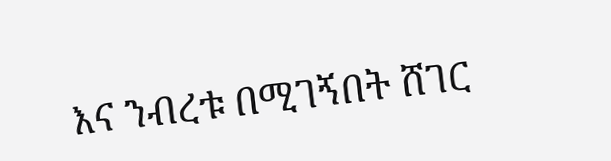እና ንብረቱ በሚገኝበት ሸገር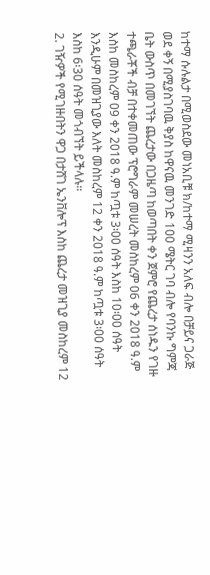ከተማ ሱሉልታ በሚወስደው መነአቢቹ ክ/ከተማ ሚዛንን አለፍ ብሎ በቻይና ጋራጅ ወደ ቀኝ በሚያስገባዉ ቅያስ ከዋናዉ መንገድ 100 ሜትር ገባ ብሎ የባንኩ ግምጃ ቤት ውስጥ በመገኘት ጨረታው በጋዜጣ ከወጣበት ቀን ጀምሮ የጨረታ ሰነዱን የገዙ ተጫራቾች ብቻ በተቀመጠው ፕሮግራም መሠረት መስከረም 06 ቀን 2018 ዓ.ም እስከ መስከረም 09 ቀን 2018 ዓ.ም ከጧቱ 3፡00 ሰዓት እስከ 10፡00 ሰዓት እንዲሁም በመዝጊያው እለት መስከረም 12 ቀን 2018 ዓ.ም ከጧቱ 3፡00 ሰዓት እስከ 6፡30 ሰዓት መጎብኘት ይችላሉ።
2. ገዥዎች የሚገዙበትን ዋጋ በታሸገ ኤንቨሎፕ እስከ ጨረታ መዝጊያ መስከረም 12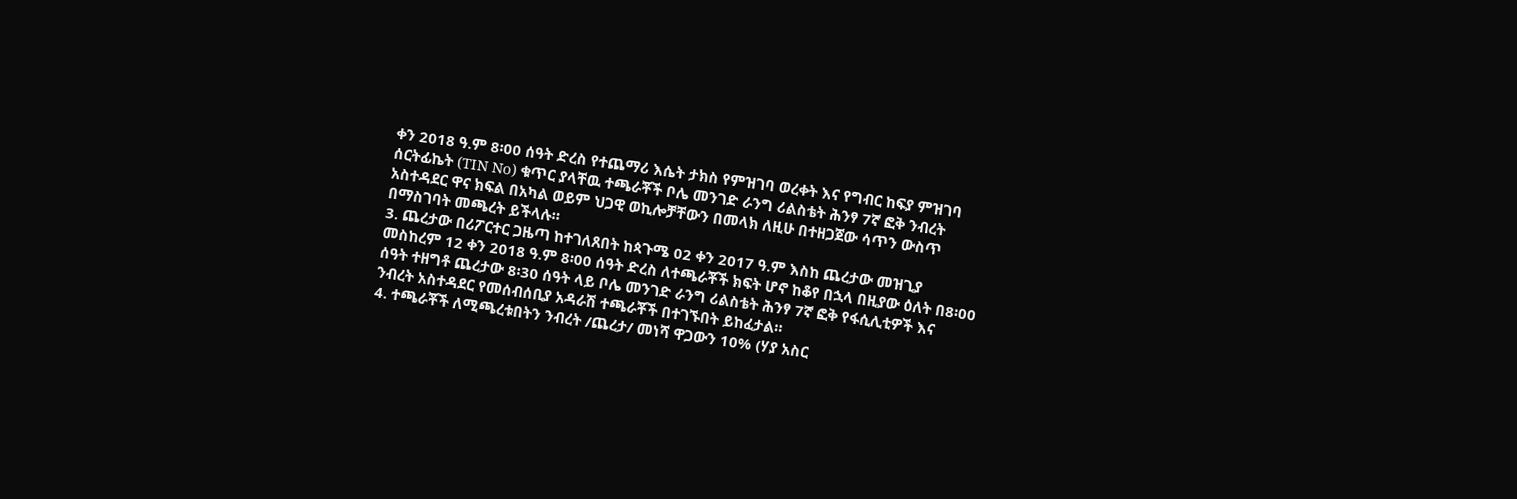ቀን 2018 ዓ.ም 8፡00 ሰዓት ድረስ የተጨማሪ እሴት ታክስ የምዝገባ ወረቀት እና የግብር ከፍያ ምዝገባ ሰርትፊኬት (TIN No) ቁጥር ያላቸዉ ተጫራቾች ቦሌ መንገድ ራንግ ሪልስቴት ሕንፃ 7ኛ ፎቅ ንብረት አስተዳደር ዋና ክፍል በአካል ወይም ህጋዊ ወኪሎቻቸውን በመላክ ለዚሁ በተዘጋጀው ሳጥን ውስጥ በማስገባት መጫረት ይችላሉ።
3. ጨረታው በሪፖርተር ጋዜጣ ከተገለጸበት ከጳጉሜ 02 ቀን 2017 ዓ.ም እስከ ጨረታው መዝጊያ መስከረም 12 ቀን 2018 ዓ.ም 8፡00 ሰዓት ድረስ ለተጫራቾች ክፍት ሆኖ ከቆየ በኋላ በዚያው ዕለት በ8፡00 ሰዓት ተዘግቶ ጨረታው 8፡30 ሰዓት ላይ ቦሌ መንገድ ራንግ ሪልስቴት ሕንፃ 7ኛ ፎቅ የፋሲሊቲዎች እና ንብረት አስተዳደር የመሰብሰቢያ አዳራሽ ተጫራቾች በተገኙበት ይከፈታል።
4. ተጫራቾች ለሚጫረቱበትን ንብረት /ጨረታ/ መነሻ ዋጋውን 10% (ሃያ አስር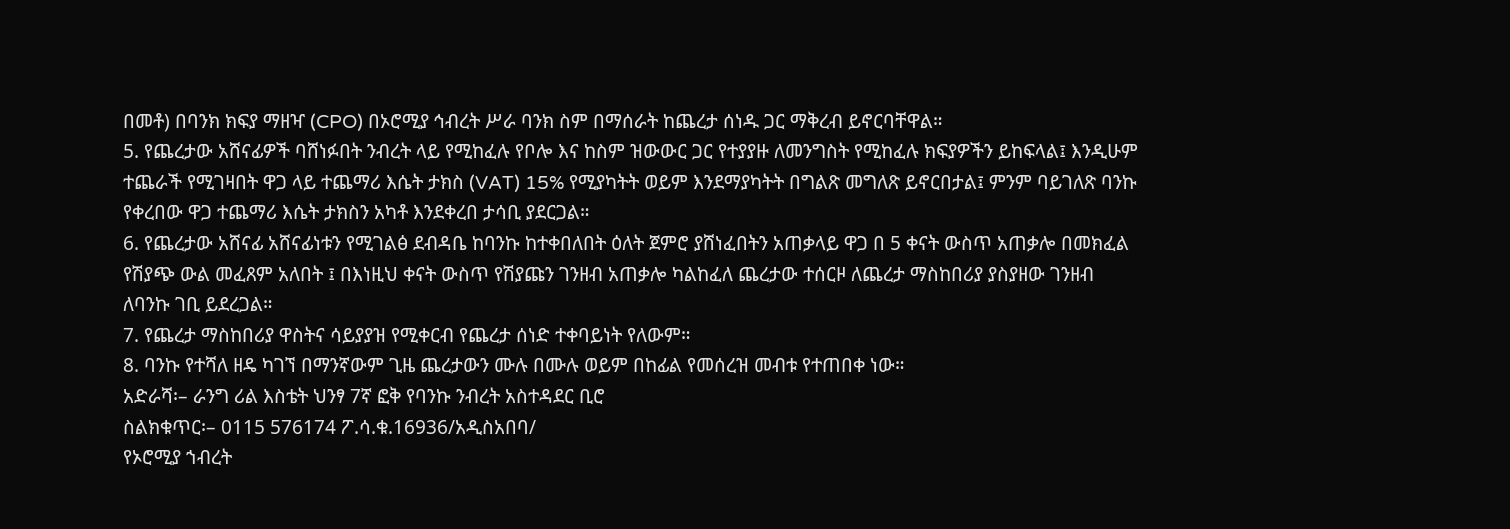በመቶ) በባንክ ክፍያ ማዘዣ (CPO) በኦሮሚያ ኅብረት ሥራ ባንክ ስም በማሰራት ከጨረታ ሰነዱ ጋር ማቅረብ ይኖርባቸዋል።
5. የጨረታው አሸናፊዎች ባሸነፉበት ንብረት ላይ የሚከፈሉ የቦሎ እና ከስም ዝውውር ጋር የተያያዙ ለመንግስት የሚከፈሉ ክፍያዎችን ይከፍላል፤ እንዲሁም ተጨራች የሚገዛበት ዋጋ ላይ ተጨማሪ እሴት ታክስ (VAT) 15% የሚያካትት ወይም እንደማያካትት በግልጽ መግለጽ ይኖርበታል፤ ምንም ባይገለጽ ባንኩ የቀረበው ዋጋ ተጨማሪ እሴት ታክስን አካቶ እንደቀረበ ታሳቢ ያደርጋል።
6. የጨረታው አሸናፊ አሸናፊነቱን የሚገልፅ ደብዳቤ ከባንኩ ከተቀበለበት ዕለት ጀምሮ ያሸነፈበትን አጠቃላይ ዋጋ በ 5 ቀናት ውስጥ አጠቃሎ በመክፈል የሽያጭ ውል መፈጸም አለበት ፤ በእነዚህ ቀናት ውስጥ የሽያጩን ገንዘብ አጠቃሎ ካልከፈለ ጨረታው ተሰርዞ ለጨረታ ማስከበሪያ ያስያዘው ገንዘብ ለባንኩ ገቢ ይደረጋል።
7. የጨረታ ማስከበሪያ ዋስትና ሳይያያዝ የሚቀርብ የጨረታ ሰነድ ተቀባይነት የለውም።
8. ባንኩ የተሻለ ዘዴ ካገኘ በማንኛውም ጊዜ ጨረታውን ሙሉ በሙሉ ወይም በከፊል የመሰረዝ መብቱ የተጠበቀ ነው።
አድራሻ፡– ራንግ ሪል እስቴት ህንፃ 7ኛ ፎቅ የባንኩ ንብረት አስተዳደር ቢሮ
ስልክቁጥር፡– 0115 576174 ፖ.ሳ.ቁ.16936/አዲስአበባ/
የኦሮሚያ ኀብረት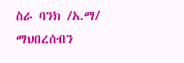ስራ ባንክ /አ.ማ/
ማህበረሰብን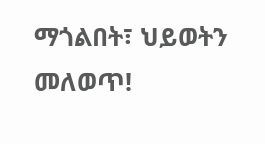ማጎልበት፣ ህይወትን መለወጥ!